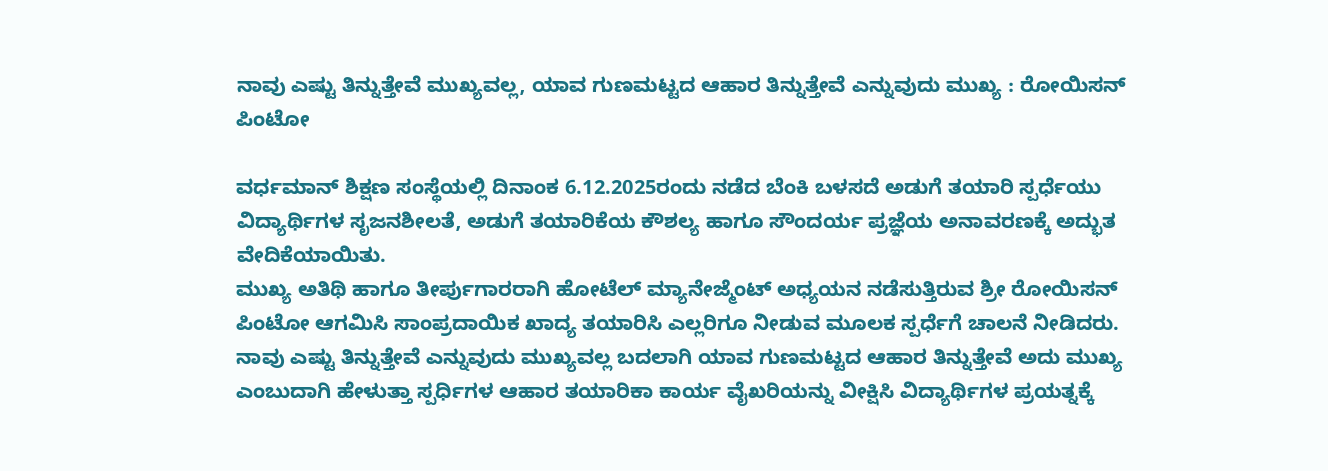ನಾವು ಎಷ್ಟು ತಿನ್ನುತ್ತೇವೆ ಮುಖ್ಯವಲ್ಲ, ಯಾವ ಗುಣಮಟ್ಟದ ಆಹಾರ ತಿನ್ನುತ್ತೇವೆ ಎನ್ನುವುದು ಮುಖ್ಯ : ರೋಯಿಸನ್ ಪಿಂಟೋ

ವರ್ಧಮಾನ್ ಶಿಕ್ಷಣ ಸಂಸ್ಥೆಯಲ್ಲಿ ದಿನಾಂಕ 6.12.2025ರಂದು ನಡೆದ ಬೆಂಕಿ ಬಳಸದೆ ಅಡುಗೆ ತಯಾರಿ ಸ್ಪರ್ಧೆಯು ವಿದ್ಯಾರ್ಥಿಗಳ ಸೃಜನಶೀಲತೆ, ಅಡುಗೆ ತಯಾರಿಕೆಯ ಕೌಶಲ್ಯ ಹಾಗೂ ಸೌಂದರ್ಯ ಪ್ರಜ್ಞೆಯ ಅನಾವರಣಕ್ಕೆ ಅದ್ಭುತ ವೇದಿಕೆಯಾಯಿತು.
ಮುಖ್ಯ ಅತಿಥಿ ಹಾಗೂ ತೀರ್ಪುಗಾರರಾಗಿ ಹೋಟೆಲ್ ಮ್ಯಾನೇಜ್ಮೆಂಟ್ ಅಧ್ಯಯನ ನಡೆಸುತ್ತಿರುವ ಶ್ರೀ ರೋಯಿಸನ್ ಪಿಂಟೋ ಆಗಮಿಸಿ ಸಾಂಪ್ರದಾಯಿಕ ಖಾದ್ಯ ತಯಾರಿಸಿ ಎಲ್ಲರಿಗೂ ನೀಡುವ ಮೂಲಕ ಸ್ಪರ್ಧೆಗೆ ಚಾಲನೆ ನೀಡಿದರು. ನಾವು ಎಷ್ಟು ತಿನ್ನುತ್ತೇವೆ ಎನ್ನುವುದು ಮುಖ್ಯವಲ್ಲ ಬದಲಾಗಿ ಯಾವ ಗುಣಮಟ್ಟದ ಆಹಾರ ತಿನ್ನುತ್ತೇವೆ ಅದು ಮುಖ್ಯ ಎಂಬುದಾಗಿ ಹೇಳುತ್ತಾ ಸ್ಪರ್ಧಿಗಳ ಆಹಾರ ತಯಾರಿಕಾ ಕಾರ್ಯ ವೈಖರಿಯನ್ನು ವೀಕ್ಷಿಸಿ ವಿದ್ಯಾರ್ಥಿಗಳ ಪ್ರಯತ್ನಕ್ಕೆ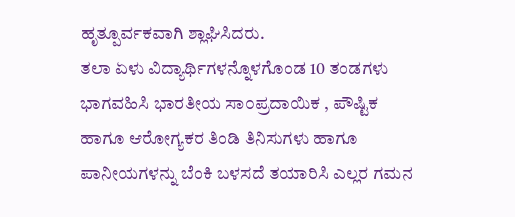ಹೃತ್ಪೂರ್ವಕವಾಗಿ ಶ್ಲಾಘಿಸಿದರು.
ತಲಾ ಏಳು ವಿದ್ಯಾರ್ಥಿಗಳನ್ನೊಳಗೊಂಡ 10 ತಂಡಗಳು ಭಾಗವಹಿಸಿ ಭಾರತೀಯ ಸಾ೦ಪ್ರದಾಯಿಕ , ಪೌಷ್ಟಿಕ ಹಾಗೂ ಆರೋಗ್ಯಕರ ತಿಂಡಿ ತಿನಿಸುಗಳು ಹಾಗೂ ಪಾನೀಯಗಳನ್ನು ಬೆಂಕಿ ಬಳಸದೆ ತಯಾರಿಸಿ ಎಲ್ಲರ ಗಮನ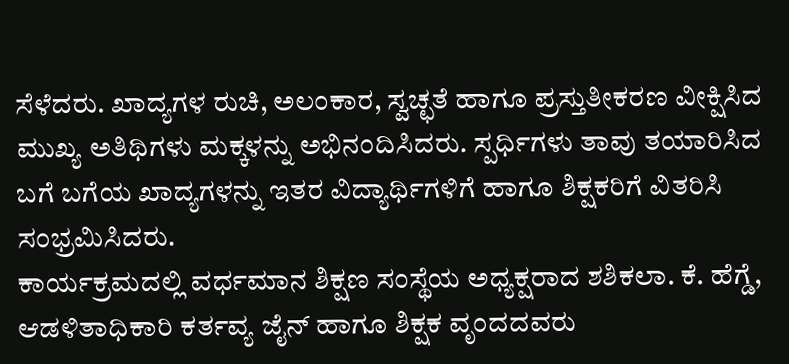ಸೆಳೆದರು. ಖಾದ್ಯಗಳ ರುಚಿ, ಅಲಂಕಾರ, ಸ್ವಚ್ಛತೆ ಹಾಗೂ ಪ್ರಸ್ತುತೀಕರಣ ವೀಕ್ಷಿಸಿದ ಮುಖ್ಯ ಅತಿಥಿಗಳು ಮಕ್ಕಳನ್ನು ಅಭಿನಂದಿಸಿದರು. ಸ್ಪರ್ಧಿಗಳು ತಾವು ತಯಾರಿಸಿದ ಬಗೆ ಬಗೆಯ ಖಾದ್ಯಗಳನ್ನು ಇತರ ವಿದ್ಯಾರ್ಥಿಗಳಿಗೆ ಹಾಗೂ ಶಿಕ್ಷಕರಿಗೆ ವಿತರಿಸಿ ಸಂಭ್ರಮಿಸಿದರು.
ಕಾರ್ಯಕ್ರಮದಲ್ಲಿ ವರ್ಧಮಾನ ಶಿಕ್ಷಣ ಸಂಸ್ಥೆಯ ಅಧ್ಯಕ್ಷರಾದ ಶಶಿಕಲಾ. ಕೆ. ಹೆಗ್ಡೆ, ಆಡಳಿತಾಧಿಕಾರಿ ಕರ್ತವ್ಯ ಜೈನ್ ಹಾಗೂ ಶಿಕ್ಷಕ ವೃಂದದವರು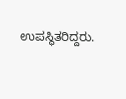ಉಪಸ್ಥಿತರಿದ್ದರು.